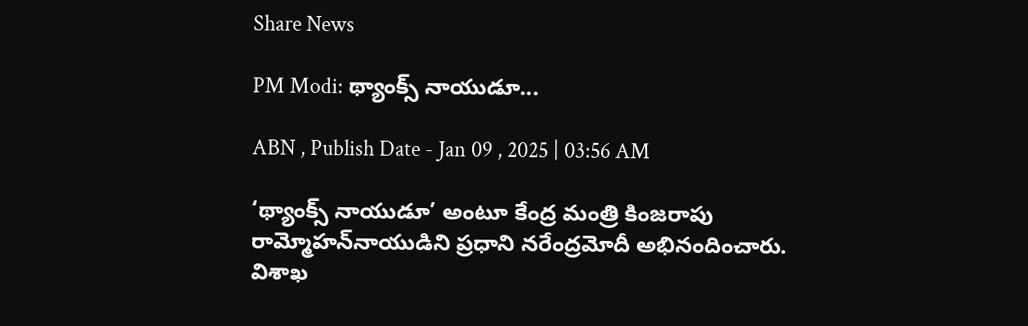Share News

PM Modi: థ్యాంక్స్‌ నాయుడూ...

ABN , Publish Date - Jan 09 , 2025 | 03:56 AM

‘థ్యాంక్స్‌ నాయుడూ’ అంటూ కేంద్ర మంత్రి కింజరాపు రామ్మోహన్‌నాయుడిని ప్రధాని నరేంద్రమోదీ అభినందించారు. విశాఖ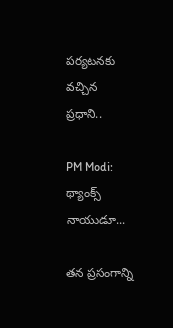పర్యటనకు వచ్చిన ప్రధాని..

PM Modi: థ్యాంక్స్‌ నాయుడూ...

తన ప్రసంగాన్ని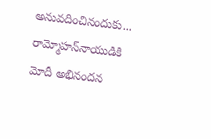అనువదించినందుకు... రామ్మోహన్‌నాయుడికి మోదీ అభినందన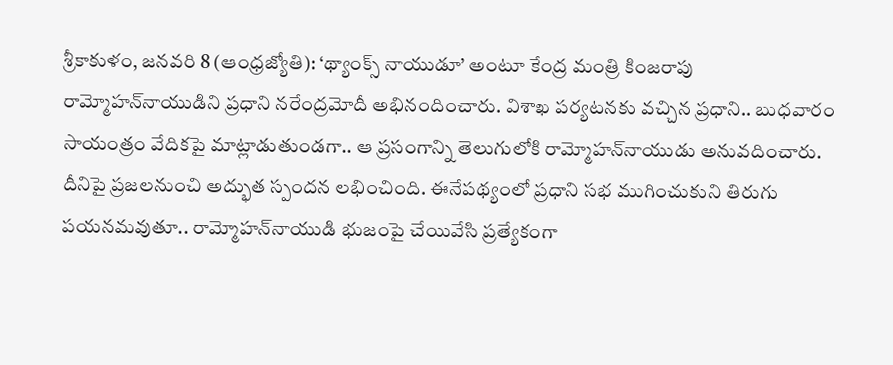శ్రీకాకుళం, జనవరి 8 (ఆంధ్రజ్యోతి): ‘థ్యాంక్స్‌ నాయుడూ’ అంటూ కేంద్ర మంత్రి కింజరాపు రామ్మోహన్‌నాయుడిని ప్రధాని నరేంద్రమోదీ అభినందించారు. విశాఖ పర్యటనకు వచ్చిన ప్రధాని.. బుధవారం సాయంత్రం వేదికపై మాట్లాడుతుండగా.. ఆ ప్రసంగాన్ని తెలుగులోకి రామ్మోహన్‌నాయుడు అనువదించారు. దీనిపై ప్రజలనుంచి అద్భుత స్పందన లభించింది. ఈనేపథ్యంలో ప్రధాని సభ ముగించుకుని తిరుగు పయనమవుతూ.. రామ్మోహన్‌నాయుడి భుజంపై చేయివేసి ప్రత్యేకంగా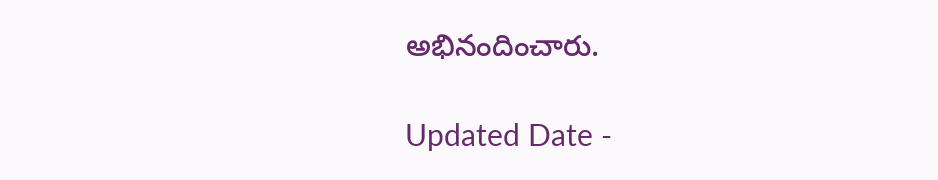అభినందించారు.

Updated Date -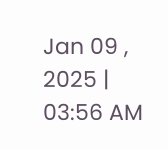Jan 09 , 2025 | 03:56 AM